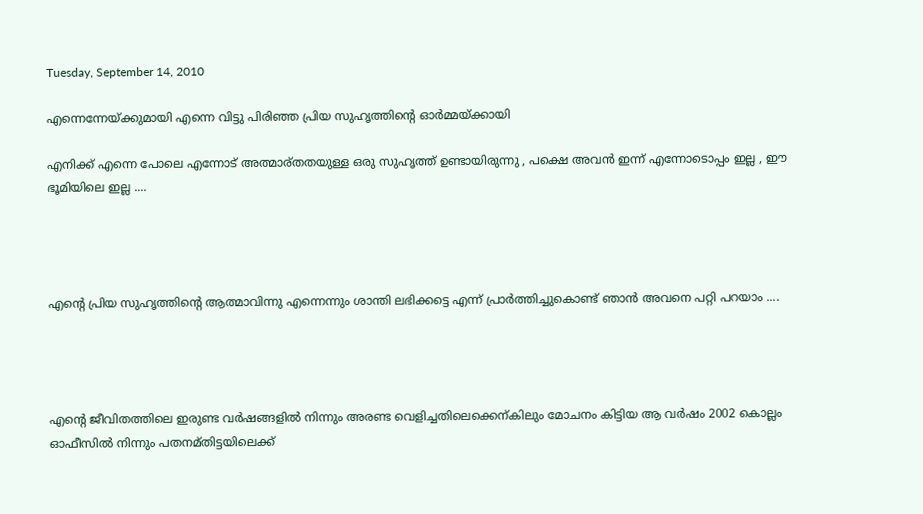Tuesday, September 14, 2010

എന്നെന്നേയ്ക്കുമായി എന്നെ വിട്ടു പിരിഞ്ഞ പ്രിയ സുഹൃത്തിന്റെ ഓര്‍മ്മയ്ക്കായി

എനിക്ക് എന്നെ പോലെ എന്നോട് അത്മാര്തതയുള്ള ഒരു സുഹൃത്ത്‌ ഉണ്ടായിരുന്നു , പക്ഷെ അവന്‍ ഇന്ന് എന്നോടൊപ്പം ഇല്ല , ഈ ഭൂമിയിലെ ഇല്ല ....




എന്‍റെ പ്രിയ സുഹൃത്തിന്റെ ആത്മാവിന്നു എന്നെന്നും ശാന്തി ലഭിക്കട്ടെ എന്ന് പ്രാര്‍ത്തിച്ചുകൊണ്ട്‌ ഞാന്‍ അവനെ പറ്റി പറയാം ....




എന്‍റെ ജീവിതത്തിലെ ഇരുണ്ട വര്‍ഷങ്ങളില്‍ നിന്നും അരണ്ട വെളിച്ചതിലെക്കെന്കിലും മോചനം കിട്ടിയ ആ വര്‍ഷം 2002 കൊല്ലം ഓഫീസില്‍ നിന്നും പതനമ്തിട്ടയിലെക്ക്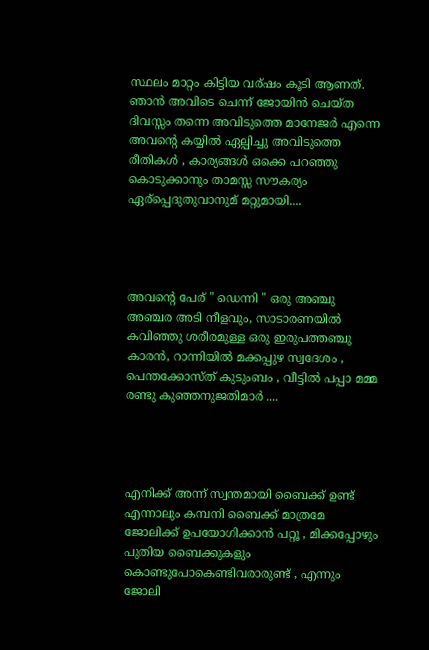സ്ഥലം മാറ്റം കിട്ടിയ വര്ഷം കൂടി ആണത്. ഞാന്‍ അവിടെ ചെന്ന് ജോയിന്‍ ചെയ്ത ദിവസ്സം തന്നെ അവിടുത്തെ മാനേജര്‍ എന്നെ അവന്‍റെ കയ്യില്‍ ഏല്പിച്ചു അവിടുത്തെ രീതികള്‍ , കാര്യങ്ങള്‍ ഒക്കെ പറഞ്ഞു കൊടുക്കാനും താമസ്സ സൗകര്യം ഏര്പ്പെദുതുവാനുമ് മറ്റുമായി....




അവന്‍റെ പേര് " ഡെന്നി " ഒരു അഞ്ചു അഞ്ചര അടി നീളവും, സാടാരണയില്‍ കവിഞ്ഞു ശരീരമുള്ള ഒരു ഇരുപത്തഞ്ചു കാരന്‍, റാന്നിയില്‍ മക്കപ്പുഴ സ്വദേശം , പെന്തക്കോസ്ത് കുടുംബം , വീട്ടില്‍ പപ്പാ മമ്മ രണ്ടു കുഞ്ഞനുജതിമാര്‍ ....




എനിക്ക് അന്ന് സ്വന്തമായി ബൈക്ക്‌ ഉണ്ട് എന്നാലും കമ്പനി ബൈക്ക് മാത്രമേ ജോലിക്ക് ഉപയോഗിക്കാന്‍ പറ്റൂ , മിക്കപ്പോഴും പുതിയ ബൈക്കുകളും കൊണ്ടുപോകെണ്ടിവരാരുണ്ട് , എന്നും ജോലി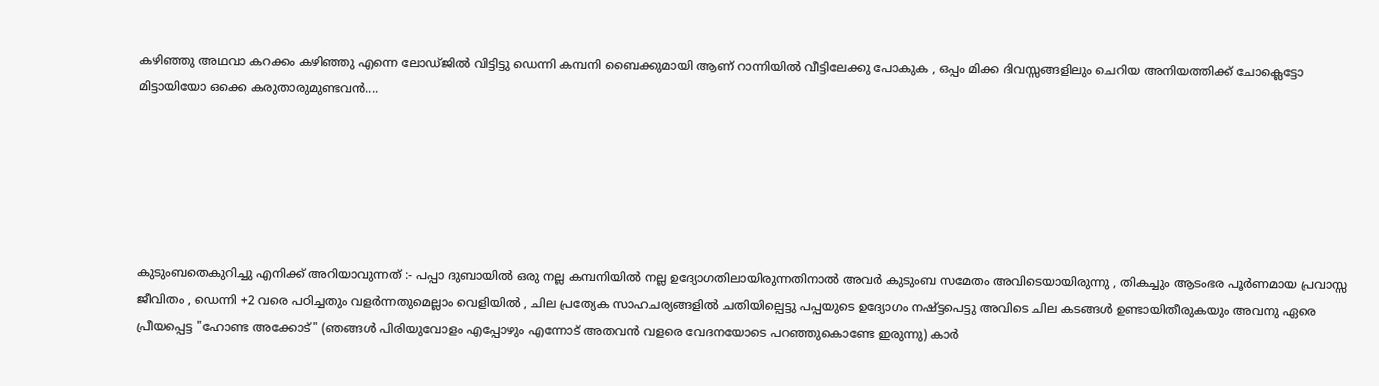കഴിഞ്ഞു അഥവാ കറക്കം കഴിഞ്ഞു എന്നെ ലോഡ്ജില്‍ വിട്ടിട്ടു ഡെന്നി കമ്പനി ബൈക്കുമായി ആണ് റാന്നിയില്‍ വീട്ടിലേക്കു പോകുക , ഒപ്പം മിക്ക ദിവസ്സങ്ങളിലും ചെറിയ അനിയത്തിക്ക് ചോക്ലെട്ടോ മിട്ടായിയോ ഒക്കെ കരുതാരുമുണ്ടവന്‍....






കുടുംബതെകുറിച്ചു എനിക്ക് അറിയാവുന്നത് :- പപ്പാ ദുബായില്‍ ഒരു നല്ല കമ്പനിയില്‍ നല്ല ഉദ്യോഗതിലായിരുന്നതിനാല്‍ അവര്‍ കുടുംബ സമേതം അവിടെയായിരുന്നു , തികച്ചും ആടംഭര പൂര്‍ണമായ പ്രവാസ്സ ജീവിതം , ഡെന്നി +2 വരെ പഠിച്ചതും വളര്‍ന്നതുമെല്ലാം വെളിയില്‍ , ചില പ്രത്യേക സാഹചര്യങ്ങളില്‍ ചതിയില്പെട്ടു പപ്പയുടെ ഉദ്യോഗം നഷ്ട്ടപെട്ടു അവിടെ ചില കടങ്ങള്‍ ഉണ്ടായിതീരുകയും അവനു ഏരെ പ്രീയപ്പെട്ട "ഹോണ്ട അക്കോട്" (ഞങ്ങള്‍ പിരിയുവോളം എപ്പോഴും എന്നോട് അതവന്‍ വളരെ വേദനയോടെ പറഞ്ഞുകൊണ്ടേ ഇരുന്നു) കാര്‍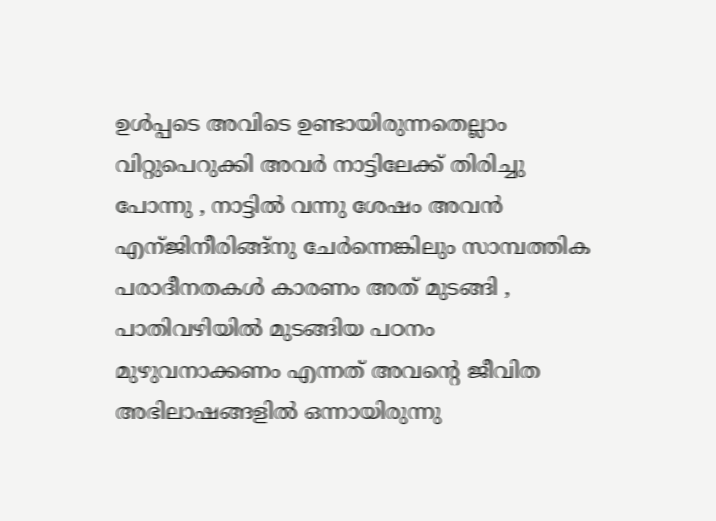ഉള്‍പ്പടെ അവിടെ ഉണ്ടായിരുന്നതെല്ലാം വിറ്റുപെറുക്കി അവര്‍ നാട്ടിലേക്ക് തിരിച്ചു പോന്നു , നാട്ടില്‍ വന്നു ശേഷം അവന്‍ എന്ജിനീരിങ്ങ്നു ചേര്‍ന്നെങ്കിലും സാമ്പത്തിക പരാദീനതകള്‍ കാരണം അത് മുടങ്ങി , പാതിവഴിയില്‍ മുടങ്ങിയ പഠനം മുഴുവനാക്കണം എന്നത് അവന്റെ ജീവിത അഭിലാഷങ്ങളില്‍ ഒന്നായിരുന്നു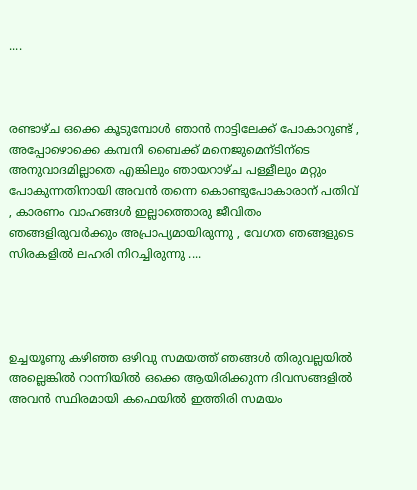....



രണ്ടാഴ്ച ഒക്കെ കൂടുമ്പോള്‍ ഞാന്‍ നാട്ടിലേക്ക് പോകാറുണ്ട് , അപ്പോഴൊക്കെ കമ്പനി ബൈക്ക് മനെജുമെന്ടിന്ടെ അനുവാദമില്ലാതെ എങ്കിലും ഞായറാഴ്ച പള്ളീലും മറ്റും പോകുന്നതിനായി അവന്‍ തന്നെ കൊണ്ടുപോകാരാന് പതിവ് , കാരണം വാഹങ്ങള്‍ ഇല്ലാത്തൊരു ജീവിതം ഞങ്ങളിരുവര്‍ക്കും അപ്രാപ്യമായിരുന്നു , വേഗത ഞങ്ങളുടെ സിരകളില്‍ ലഹരി നിറച്ചിരുന്നു ....




ഉച്ചയൂണു കഴിഞ്ഞ ഒഴിവു സമയത്ത് ഞങ്ങള്‍ തിരുവല്ലയില്‍ അല്ലെങ്കില്‍ റാന്നിയില്‍ ഒക്കെ ആയിരിക്കുന്ന ദിവസങ്ങളില്‍ അവന്‍ സ്ഥിരമായി കഫെയില്‍ ഇത്തിരി സമയം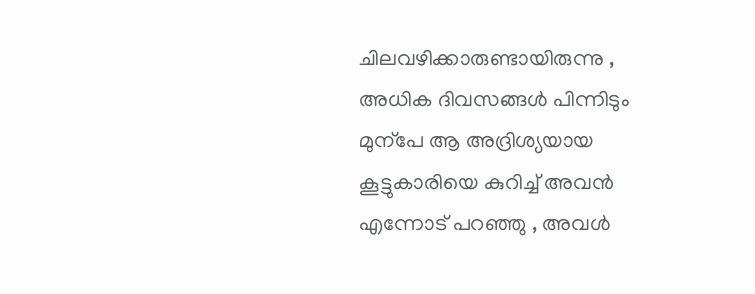ചിലവഴിക്കാരുണ്ടായിരുന്നു , അധിക ദിവസങ്ങള്‍ പിന്നിടും മുന്പേ ആ അദ്രിശ്യയായ കൂട്ടുകാരിയെ കുറിച്ച് അവന്‍ എന്നോട് പറഞ്ഞു , അവള്‍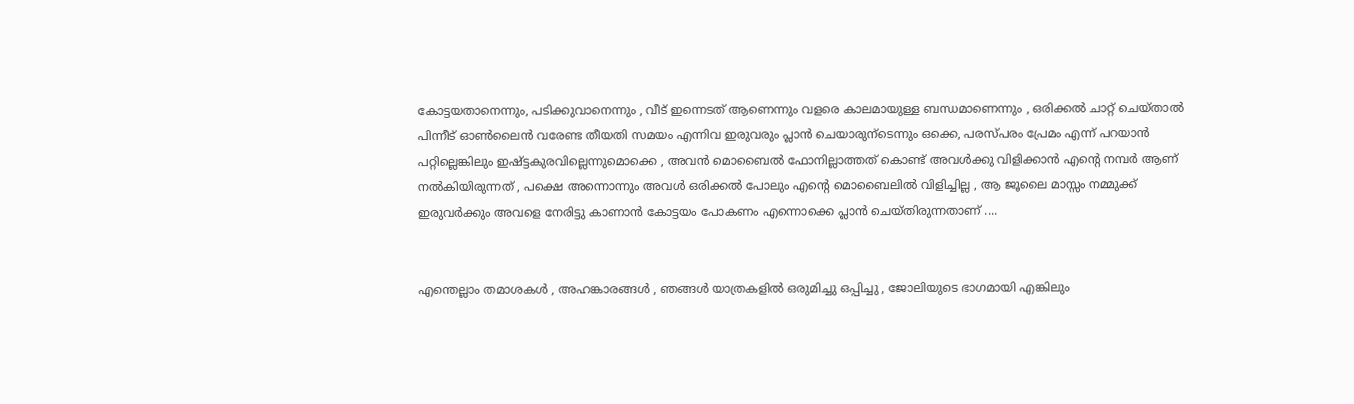കോട്ടയതാനെന്നും, പടിക്കുവാനെന്നും , വീട് ഇന്നെടത് ആണെന്നും വളരെ കാലമായുള്ള ബന്ധമാണെന്നും , ഒരിക്കല്‍ ചാറ്റ് ചെയ്‌താല്‍ പിന്നീട് ഓണ്‍ലൈന്‍ വരേണ്ട തീയതി സമയം എന്നിവ ഇരുവരും പ്ലാന്‍ ചെയാരുന്ടെന്നും ഒക്കെ, പരസ്പരം പ്രേമം എന്ന് പറയാന്‍ പറ്റില്ലെങ്കിലും ഇഷ്ട്ടകുരവില്ലെന്നുമൊക്കെ , അവന്‍ മൊബൈല്‍ ഫോനില്ലാത്തത് കൊണ്ട് അവള്‍ക്കു വിളിക്കാന്‍ എന്റെ നമ്പര്‍ ആണ് നല്‍കിയിരുന്നത് , പക്ഷെ അന്നൊന്നും അവള്‍ ഒരിക്കല്‍ പോലും എന്റെ മൊബൈലില്‍ വിളിച്ചില്ല , ആ ജൂലൈ മാസ്സം നമ്മുക്ക് ഇരുവര്‍ക്കും അവളെ നേരിട്ടു കാണാന്‍ കോട്ടയം പോകണം എന്നൊക്കെ പ്ലാന്‍ ചെയ്തിരുന്നതാണ് ....


എന്തെല്ലാം തമാശകള്‍ , അഹങ്കാരങ്ങള്‍ , ഞങ്ങള്‍ യാത്രകളില്‍ ഒരുമിച്ചു ഒപ്പിച്ചു‌ , ജോലിയുടെ ഭാഗമായി എങ്കിലും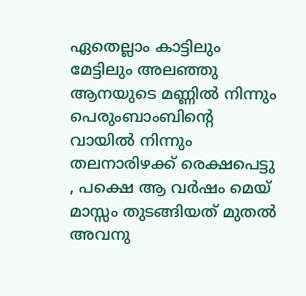ഏതെല്ലാം കാട്ടിലും മേട്ടിലും അലഞ്ഞു ആനയുടെ മണ്ണില്‍ നിന്നും പെരുംബാംബിന്റെ വായില്‍ നിന്നും തലനാരിഴക്ക് രെക്ഷപെട്ടു , പക്ഷെ ആ വര്‍ഷം മെയ്‌ മാസ്സം തുടങ്ങിയത് മുതല്‍ അവനു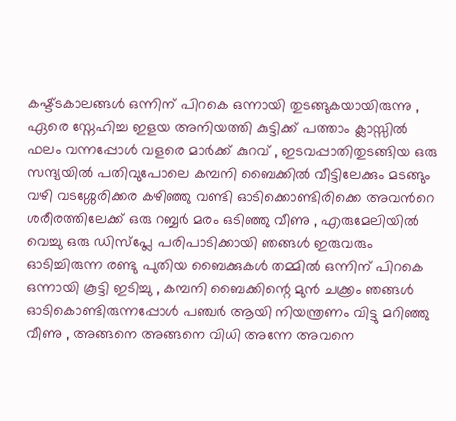കഷ്ട്ടകാലങ്ങള്‍ ഒന്നിന് പിറകെ ഒന്നായി തുടങ്ങുകയായിരുന്നു , ഏരെ സ്നേഹിച്ച ഇളയ അനിയത്തി കുട്ടിക്ക് പത്താം ക്ലാസ്സില്‍ ഫലം വന്നപ്പോള്‍ വളരെ മാര്‍ക്ക് കുറവ് , ഇടവപ്പാതിതുടങ്ങിയ ഒരു സന്ദ്യയില്‍ പതിവുപോലെ കമ്പനി ബൈക്കില്‍ വീട്ടിലേക്കും മടങ്ങും വഴി വടശ്ശേരിക്കര കഴിഞ്ഞു വണ്ടി ഓടിക്കൊണ്ടിരിക്കെ അവന്‍റെ ശരീരത്തിലേക്ക് ഒരു റബ്ബര്‍ മരം ഒടിഞ്ഞു വീണു , എരുമേലിയില്‍ വെച്ചു ഒരു ഡിസ്പ്ലേ പരിപാടിക്കായി ഞങ്ങള്‍ ഇരുവരും ഓടിച്ചിരുന്ന രണ്ടു പുതിയ ബൈക്കുകള്‍ തമ്മില്‍ ഒന്നിന് പിറകെ ഒന്നായി കൂട്ടി ഇടിച്ചു , കമ്പനി ബൈക്കിന്റെ മുന്‍ ചക്ക്രം ഞങ്ങള്‍ ഓടികൊണ്ടിരുന്നപ്പോള്‍ പഞ്ചര്‍ ആയി നിയന്ത്രണം വിട്ടു മറിഞ്ഞു വീണു , അങ്ങനെ അങ്ങനെ വിധി അന്നേ അവനെ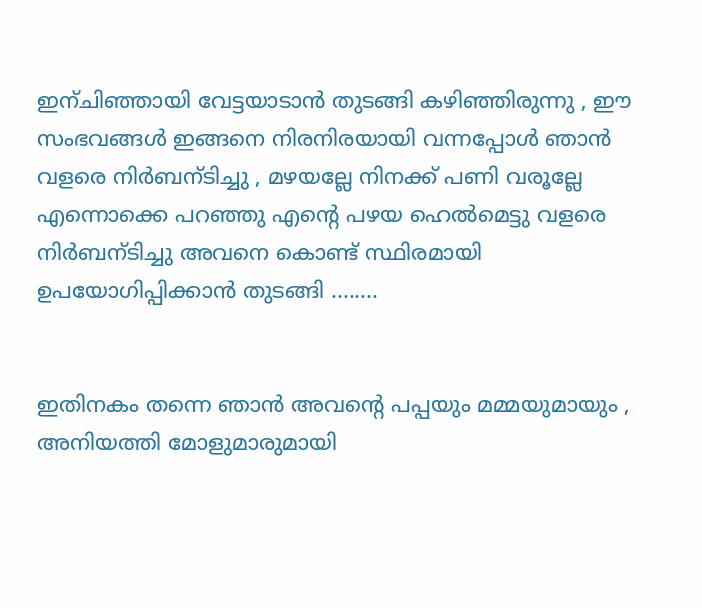ഇന്ചിഞ്ഞായി വേട്ടയാടാന്‍ തുടങ്ങി കഴിഞ്ഞിരുന്നു , ഈ സംഭവങ്ങള്‍ ഇങ്ങനെ നിരനിരയായി വന്നപ്പോള്‍ ഞാന്‍ വളരെ നിര്‍ബന്ടിച്ചു , മഴയല്ലേ നിനക്ക് പണി വരൂല്ലേ എന്നൊക്കെ പറഞ്ഞു എന്‍റെ പഴയ ഹെല്‍മെട്ടു വളരെ നിര്‍ബന്ടിച്ചു അവനെ കൊണ്ട് സ്ഥിരമായി ഉപയോഗിപ്പിക്കാന്‍ തുടങ്ങി ........


ഇതിനകം തന്നെ ഞാന്‍ അവന്റെ പപ്പയും മമ്മയുമായും , അനിയത്തി മോളുമാരുമായി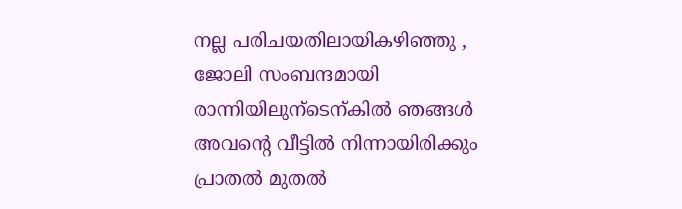നല്ല പരിചയതിലായികഴിഞ്ഞു , ജോലി സംബന്ദമായി രാന്നിയിലുന്ടെന്കില്‍ ഞങ്ങള്‍ അവന്‍റെ വീട്ടില്‍ നിന്നായിരിക്കും പ്രാതല്‍ മുതല്‍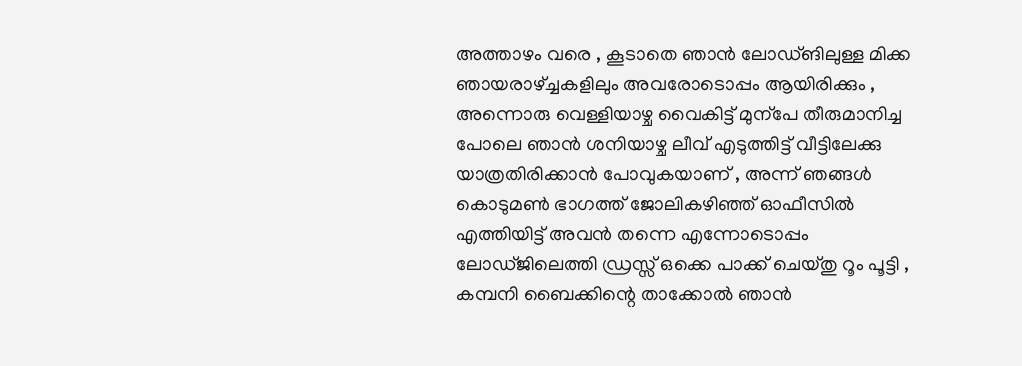അത്താഴം വരെ , കൂടാതെ ഞാന്‍ ലോഡ്ങിലുള്ള മിക്ക ഞായരാഴ്ച്ചകളിലും അവരോടൊപ്പം ആയിരിക്കും , അന്നൊരു വെള്ളിയാഴ്ച വൈകിട്ട് മുന്പേ തീരുമാനിച്ച പോലെ ഞാന്‍ ശനിയാഴ്ച ലീവ് എടുത്തിട്ട് വീട്ടിലേക്കു യാത്രതിരിക്കാന്‍ പോവുകയാണ് , അന്ന് ഞങ്ങള്‍ കൊടുമണ്‍ ഭാഗത്ത് ജോലികഴിഞ്ഞ് ഓഫീസില്‍ എത്തിയിട്ട് അവന്‍ തന്നെ എന്നോടൊപ്പം ലോഡ്ജിലെത്തി ഡ്രസ്സ്‌ ഒക്കെ പാക്ക് ചെയ്തു റൂം പൂട്ടി , കമ്പനി ബൈക്കിന്റെ താക്കോല്‍ ഞാന്‍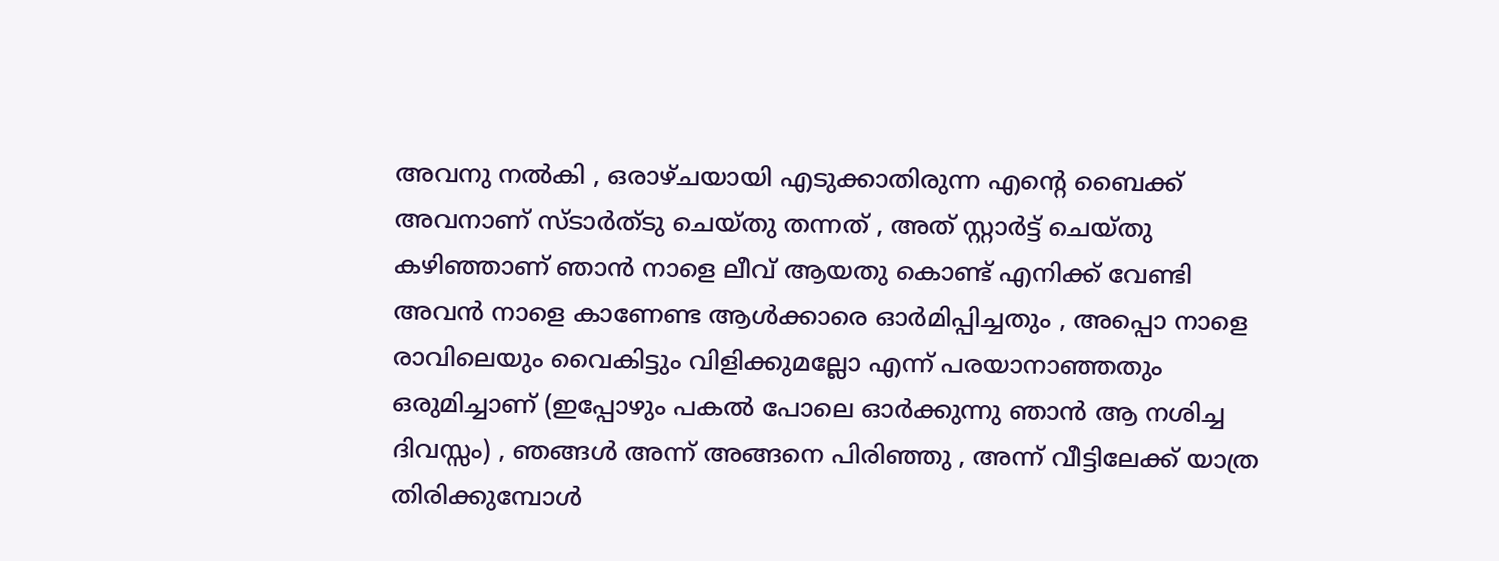അവനു നല്‍കി , ഒരാഴ്ചയായി എടുക്കാതിരുന്ന എന്‍റെ ബൈക്ക് അവനാണ്‌ സ്ടാര്‍ത്ടു ചെയ്തു തന്നത് , അത് സ്റ്റാര്‍ട്ട്‌ ചെയ്തു കഴിഞ്ഞാണ് ഞാന്‍ നാളെ ലീവ്‌ ആയതു കൊണ്ട് എനിക്ക് വേണ്ടി അവന്‍ നാളെ കാണേണ്ട ആള്‍ക്കാരെ ഓര്‍മിപ്പിച്ചതും , അപ്പൊ നാളെ രാവിലെയും വൈകിട്ടും വിളിക്കുമല്ലോ എന്ന് പരയാനാഞ്ഞതും ഒരുമിച്ചാണ് (ഇപ്പോഴും പകല്‍ പോലെ ഓര്‍ക്കുന്നു ഞാന്‍ ആ നശിച്ച ദിവസ്സം) , ഞങ്ങള്‍ അന്ന് അങ്ങനെ പിരിഞ്ഞു , അന്ന് വീട്ടിലേക്ക് യാത്ര തിരിക്കുമ്പോള്‍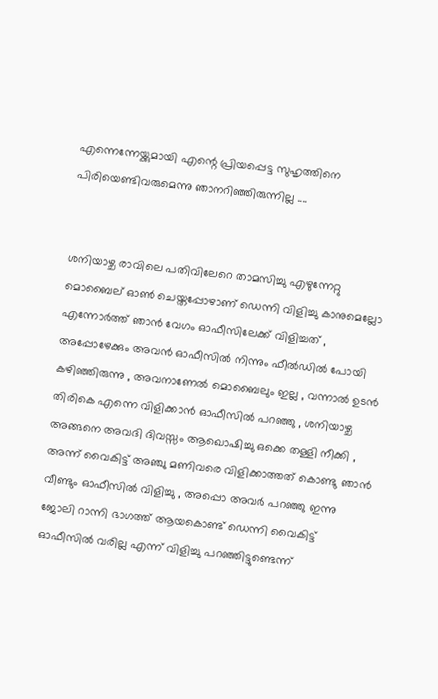എന്നെന്നേയ്ക്കുമായി എന്റെ പ്രിയപ്പെട്ട സുഹൃത്തിനെ പിരിയെണ്ടിവരുമെന്നു ഞാനറിഞ്ഞിരുന്നില്ല ....


ശനിയാഴ്ച രാവിലെ പതിവിലേറെ താമസിച്ചു എഴുന്നേറ്റു മൊബൈല് ഓണ്‍ ചെയ്തപ്പോഴാണ് ഡെന്നി വിളിച്ചു കാനുമെല്ലോ എന്നോര്‍ത്ത് ഞാന്‍ വേഗം ഓഫീസിലേക്ക് വിളിച്ചത് , അപ്പോഴേക്കും അവന്‍ ഓഫീസില്‍ നിന്നും ഫീല്‍ഡില്‍ പോയി കഴിഞ്ഞിരുന്നു , അവനാണേല്‍ മൊബൈലും ഇല്ല , വന്നാല്‍ ഉടന്‍ തിരികെ എന്നെ വിളിക്കാന്‍ ഓഫീസില്‍ പറഞ്ഞു , ശനിയാഴ്ച അങ്ങനെ അവദി ദിവസ്സം ആഖൊഷിച്ചു ഒക്കെ തള്ളി നീക്കി , അന്ന് വൈകിട്ട് അഞ്ചു മണിവരെ വിളിക്കാത്തത് കൊണ്ടു ഞാന്‍ വീണ്ടും ഓഫീസില്‍ വിളിച്ചു , അപ്പൊ അവര്‍ പറഞ്ഞു ഇന്നു ജോലി റാന്നി ഭാഗത്ത് ആയകൊണ്ട് ഡെന്നി വൈകിട്ട് ഓഫീസില്‍ വരില്ല എന്ന് വിളിച്ചു പറഞ്ഞിട്ടുണ്ടെന്ന്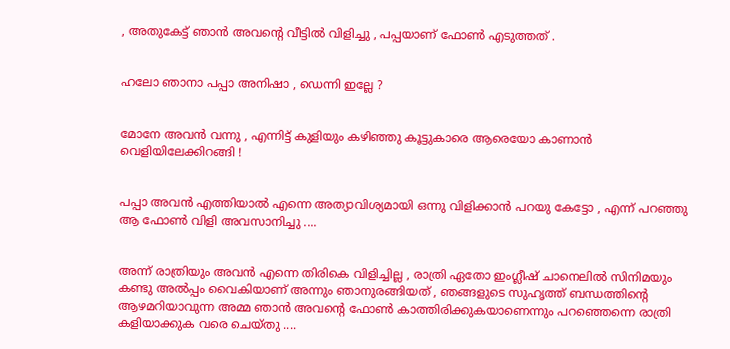, അതുകേട്ട് ഞാന്‍ അവന്റെ വീട്ടില്‍ വിളിച്ചു , പപ്പയാണ്‌ ഫോണ്‍ എടുത്തത്‌ .


ഹലോ ഞാനാ പപ്പാ അനിഷാ , ഡെന്നി ഇല്ലേ ?


മോനേ അവന്‍ വന്നു , എന്നിട്ട് കുളിയും കഴിഞ്ഞു കൂട്ടുകാരെ ആരെയോ കാണാന്‍ വെളിയിലേക്കിറങ്ങി !


പപ്പാ അവന്‍ എത്തിയാല്‍ എന്നെ അത്യാവിശ്യമായി ഒന്നു വിളിക്കാന്‍ പറയു കേട്ടോ , എന്ന് പറഞ്ഞു ആ ഫോണ്‍ വിളി അവസാനിച്ചു ....


അന്ന് രാത്രിയും അവന്‍ എന്നെ തിരികെ വിളിച്ചില്ല , രാത്രി ഏതോ ഇംഗ്ലീഷ് ചാനെലില്‍ സിനിമയും കണ്ടു അല്‍പ്പം വൈകിയാണ് അന്നും ഞാനുരങ്ങിയത് , ഞങ്ങളുടെ സുഹൃത്ത് ബന്ധത്തിന്റെ ആഴമറിയാവുന്ന അമ്മ ഞാന്‍ അവന്റെ ഫോണ്‍ കാത്തിരിക്കുകയാണെന്നും പറഞ്ഞെന്നെ രാത്രി കളിയാക്കുക വരെ ചെയ്തു ....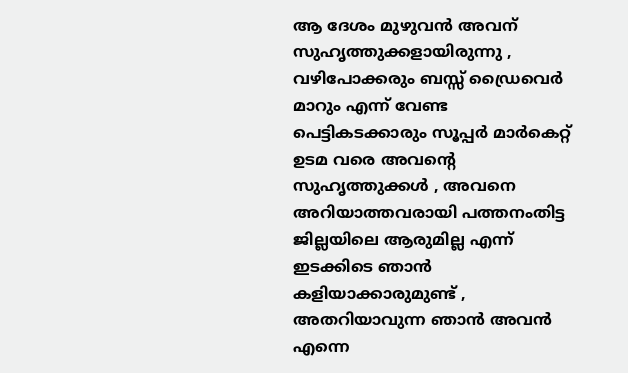ആ ദേശം മുഴുവന്‍ അവന് സുഹൃത്തുക്കളായിരുന്നു , വഴിപോക്കരും ബസ്സ് ഡ്രൈവെര്‍ മാറും എന്ന് വേണ്ട പെട്ടികടക്കാരും സൂപ്പര്‍ മാര്‍കെറ്റ്‌ ഉടമ വരെ അവന്റെ സുഹൃത്തുക്കള്‍ , അവനെ അറിയാത്തവരായി പത്തനംതിട്ട ജില്ലയിലെ ആരുമില്ല എന്ന് ഇടക്കിടെ ഞാന്‍ കളിയാക്കാരുമുണ്ട് , അതറിയാവുന്ന ഞാന്‍ അവന്‍ എന്നെ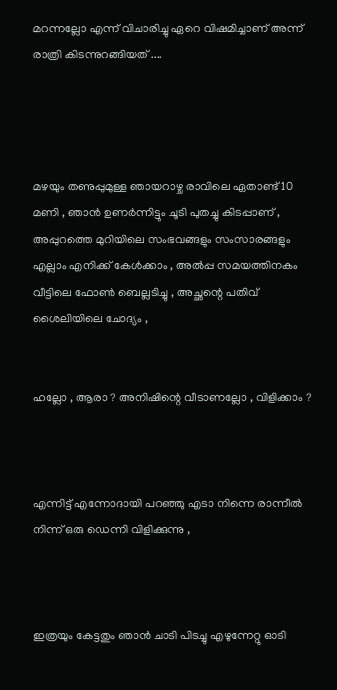മറന്നല്ലോ എന്ന് വിചാരിച്ചു ഏറെ വിഷമിച്ചാണ് അന്ന് രാത്രി കിടന്നുറങ്ങിയത് ....




മഴയും തണുപ്പുമുള്ള ഞായറാഴ്ച രാവിലെ ഏതാണ്ട് 10 മണി , ഞാന്‍ ഉണര്‍ന്നിട്ടും ചൂടി പുതച്ചു കിടപ്പാണ് , അപ്പുറത്തെ മുറിയിലെ സംഭവങ്ങളും സംസാരങ്ങളും എല്ലാം എനിക്ക് കേള്‍ക്കാം , അല്‍പ്പ സമയത്തിനകം വീട്ടിലെ ഫോണ്‍ ബെല്ലടിച്ചു , അച്ഛന്റെ പതിവ് ശൈലിയിലെ ചോദ്യം ,


ഹല്ലോ , ആരാ ? അനിഷിന്റെ വീടാണല്ലോ , വിളിക്കാം ?



എന്നിട്ട് എന്നോദായി പറഞ്ഞു എടാ നിന്നെ രാന്നീല്‍ നിന്ന് ഒരു ഡെന്നി വിളിക്കുന്നു ,



ഇത്രയും കേട്ടതും ഞാന്‍ ചാടി പിടച്ചു എഴുന്നേറ്റു ഓടി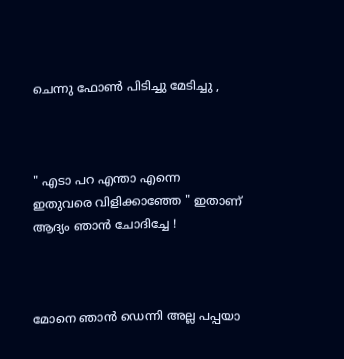ചെന്നു ഫോണ്‍ പിടിച്ചു മേടിച്ചു ,



" എടാ പറ എന്താ എന്നെ ഇതുവരെ വിളിക്കാഞ്ഞേ " ഇതാണ് ആദ്യം ഞാന്‍ ചോദിച്ചേ !



മോനെ ഞാന്‍ ഡെന്നി അല്ല പപ്പയാ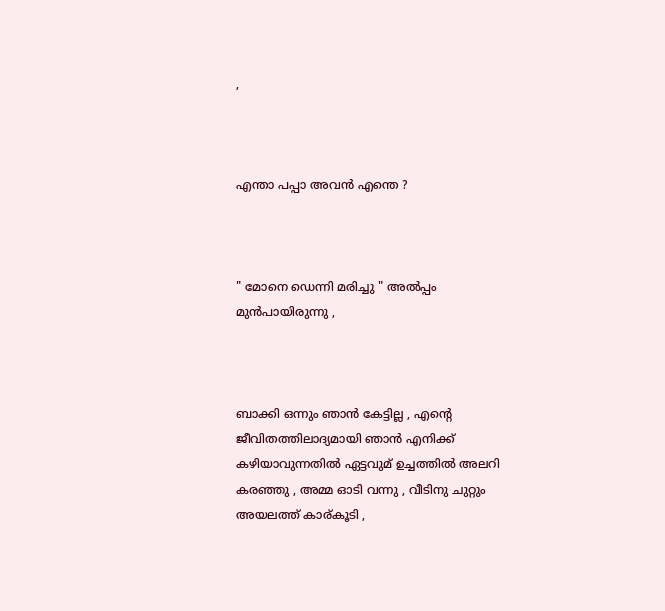,



എന്താ പപ്പാ അവന്‍ എന്തെ ?



" മോനെ ഡെന്നി മരിച്ചു " അല്‍പ്പം മുന്‍പായിരുന്നു ,



ബാക്കി ഒന്നും ഞാന്‍ കേട്ടില്ല , എന്റെ ജീവിതത്തിലാദ്യമായി ഞാന്‍ എനിക്ക് കഴിയാവുന്നതില്‍ ഏട്ടവുമ് ഉച്ചത്തില്‍ അലറി കരഞ്ഞു , അമ്മ ഓടി വന്നു , വീടിനു ചുറ്റും അയലത്ത് കാര്കൂടി ,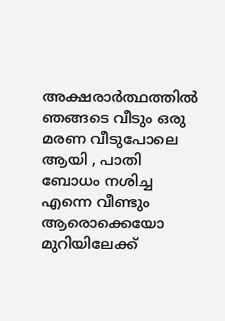അക്ഷരാര്‍ത്ഥത്തില്‍ ഞങ്ങടെ വീടും ഒരു മരണ വീടുപോലെ ആയി , പാതി ബോധം നശിച്ച എന്നെ വീണ്ടും ആരൊക്കെയോ മുറിയിലേക്ക്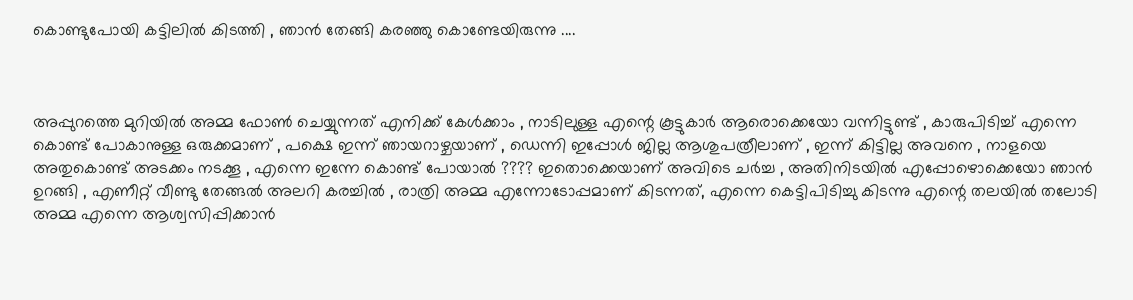കൊണ്ടുപോയി കട്ടിലില്‍ കിടത്തി , ഞാന്‍ തേങ്ങി കരഞ്ഞു കൊണ്ടേയിരുന്നു ....



അപ്പുറത്തെ മുറിയില്‍ അമ്മ ഫോണ്‍ ചെയ്യുന്നത് എനിക്ക് കേള്‍ക്കാം , നാടിലുള്ള എന്റെ കൂട്ടുകാര്‍ ആരൊക്കെയോ വന്നിട്ടുണ്ട് , കാരുപിടിച്ച്‌ എന്നെ കൊണ്ട് പോകാനുള്ള ഒരുക്കമാണ് , പക്ഷെ ഇന്ന് ഞായറാഴ്ചയാണ് , ഡെന്നി ഇപ്പോള്‍ ജില്ല ആശുപത്രീലാണ് , ഇന്ന് കിട്ടില്ല അവനെ , നാളയെ അതുകൊണ്ട് അടക്കം നടക്കൂ , എന്നെ ഇന്നേ കൊണ്ട് പോയാല്‍ ???? ഇതൊക്കെയാണ് അവിടെ ചര്‍ച്ച , അതിനിടയില്‍ എപ്പോഴൊക്കെയോ ഞാന്‍ ഉറങ്ങി , എണീറ്റ്‌ വീണ്ടു തേങ്ങല്‍ അലറി കരച്ചില്‍ , രാത്രി അമ്മ എന്നോടോപ്പമാണ് കിടന്നത്, എന്നെ കെട്ടിപിടിച്ചു കിടന്നു എന്റെ തലയില്‍ തലോടി അമ്മ എന്നെ ആശ്വസിപ്പിക്കാന്‍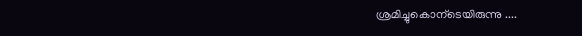ശ്രമിച്ചുകൊന്ടെയിരുന്നു ....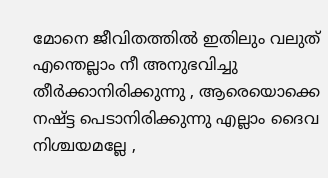മോനെ ജീവിതത്തില്‍ ഇതിലും വലുത് എന്തെല്ലാം നീ അനുഭവിച്ചു തീര്‍ക്കാനിരിക്കുന്നു , ആരെയൊക്കെ നഷ്ട്ട പെടാനിരിക്കുന്നു എല്ലാം ദൈവ നിശ്ചയമല്ലേ ,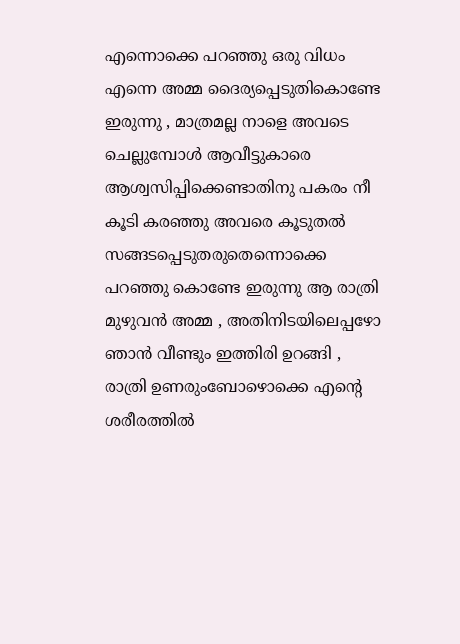എന്നൊക്കെ പറഞ്ഞു ഒരു വിധം എന്നെ അമ്മ ദൈര്യപ്പെടുതികൊണ്ടേ ഇരുന്നു , മാത്രമല്ല നാളെ അവടെ ചെല്ലുമ്പോള്‍ ആവീട്ടുകാരെ ആശ്വസിപ്പിക്കെണ്ടാതിനു പകരം നീ കൂടി കരഞ്ഞു അവരെ കൂടുതല്‍ സങ്ങടപ്പെടുതരുതെന്നൊക്കെ പറഞ്ഞു കൊണ്ടേ ഇരുന്നു ആ രാത്രി മുഴുവന്‍ അമ്മ , അതിനിടയിലെപ്പഴോ ഞാന്‍ വീണ്ടും ഇത്തിരി ഉറങ്ങി , രാത്രി ഉണരുംബോഴൊക്കെ എന്റെ ശരീരത്തില്‍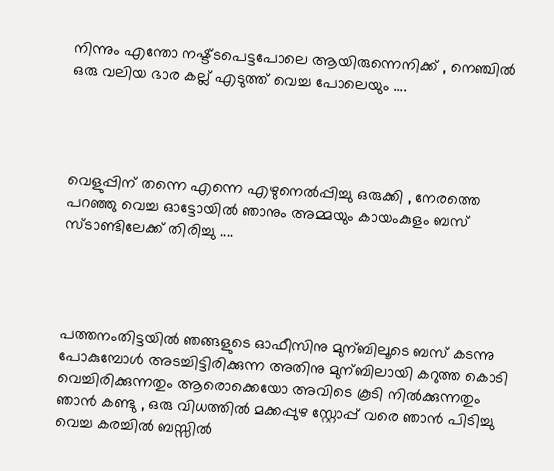നിന്നും എന്തോ നഷ്ട്ടപെട്ടപോലെ ആയിരുന്നെനിക്ക് , നെഞ്ചില്‍ ഒരു വലിയ ഭാര കല്ല്‌ എടുത്ത്‌ വെച്ച പോലെയും ....




വെളുപ്പിന് തന്നെ എന്നെ എഴുനെല്‍പ്പിച്ചു ഒരുക്കി , നേരത്തെ പറഞ്ഞു വെച്ച ഓട്ടോയില്‍ ഞാനും അമ്മയും കായംകുളം ബസ്‌ സ്ടാണ്ടിലേക്ക് തിരിച്ചു ....




പത്തനംതിട്ടയില്‍ ഞങ്ങളുടെ ഓഫീസിനു മുന്ബിലൂടെ ബസ്‌ കടന്നു പോകുമ്പോള്‍ അടച്ചിട്ടിരിക്കുന്ന അതിനു മുന്ബിലായി കറുത്ത കൊടി വെച്ചിരിക്കുന്നതും ആരൊക്കെയോ അവിടെ കൂടി നില്‍ക്കുന്നതും ഞാന്‍ കണ്ടു , ഒരു വിധത്തില്‍ മക്കപ്പുഴ സ്റ്റോപ്പ് വരെ ഞാന്‍ പിടിച്ചു വെച്ച കരച്ചില്‍ ബസ്സില്‍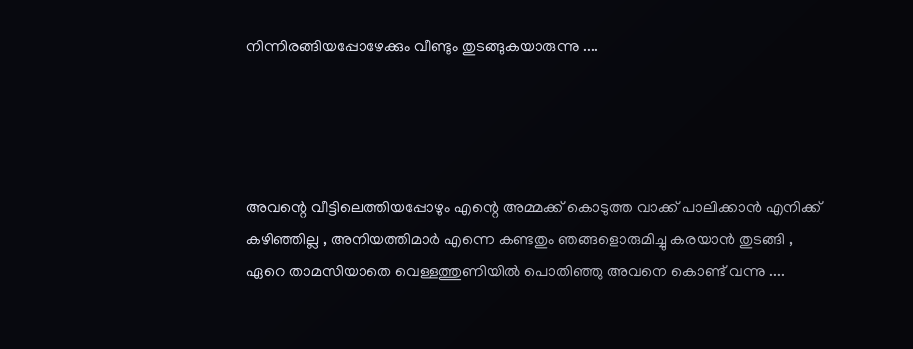നിന്നിരങ്ങിയപ്പോഴേക്കും വീണ്ടും തുടങ്ങുകയാരുന്നു ....




അവന്റെ വീട്ടിലെത്തിയപ്പോഴും എന്റെ അമ്മക്ക് കൊടുത്ത വാക്ക് പാലിക്കാന്‍ എനിക്ക് കഴിഞ്ഞില്ല , അനിയത്തിമാര്‍ എന്നെ കണ്ടതും ഞങ്ങളൊരുമിച്ചു കരയാന്‍ തുടങ്ങി , ഏറെ താമസിയാതെ വെള്ളത്തുണിയില്‍ പൊതിഞ്ഞു അവനെ കൊണ്ട് വന്നു ....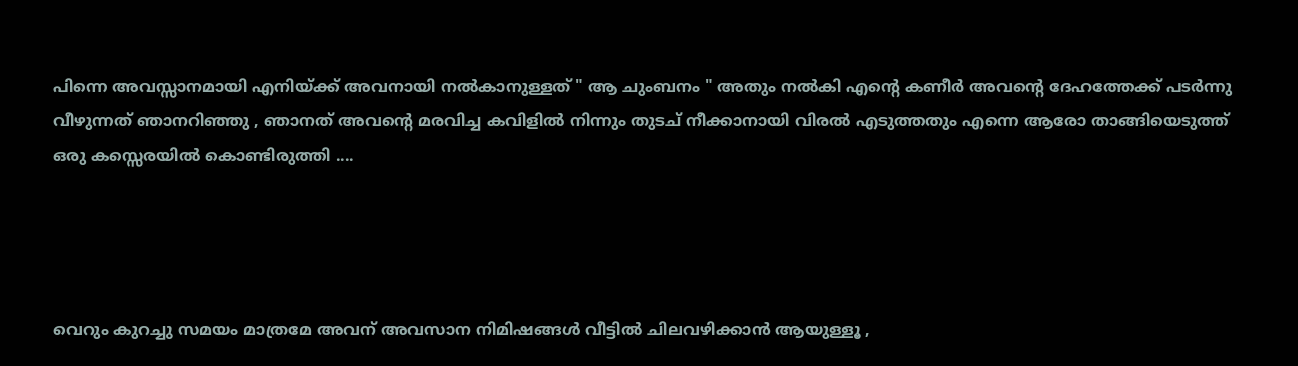പിന്നെ അവസ്സാനമായി എനിയ്ക്ക് അവനായി നല്‍കാനുള്ളത് " ആ ചുംബനം " അതും നല്‍കി എന്റെ കണീര്‍ അവന്റെ ദേഹത്തേക്ക് പടര്‍ന്നു വീഴുന്നത് ഞാനറിഞ്ഞു , ഞാനത് അവന്റെ മരവിച്ച കവിളില്‍ നിന്നും തുടച്‌ നീക്കാനായി വിരല്‍ എടുത്തതും എന്നെ ആരോ താങ്ങിയെടുത്ത് ഒരു കസ്സെരയില്‍ കൊണ്ടിരുത്തി ....




വെറും കുറച്ചു സമയം മാത്രമേ അവന് അവസാന നിമിഷങ്ങള്‍ വീട്ടില്‍ ചിലവഴിക്കാന്‍ ആയുള്ളൂ ,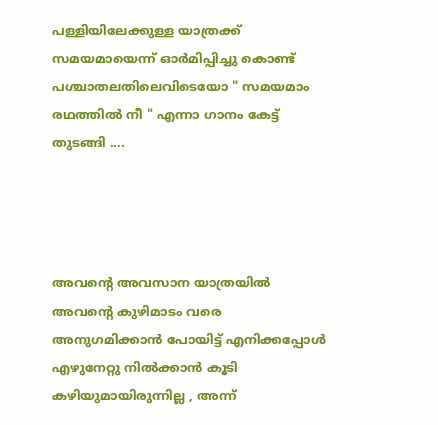പള്ളിയിലേക്കുള്ള യാത്രക്ക് സമയമായെന്ന് ഓര്‍മിപ്പിച്ചു കൊണ്ട് പശ്ചാതലതിലെവിടെയോ " സമയമാം രഥത്തില്‍ നീ " എന്നാ ഗാനം കേട്ട് തുടങ്ങി ....




അവന്റെ അവസാന യാത്രയില്‍ അവന്റെ കുഴിമാടം വരെ അനുഗമിക്കാന്‍ പോയിട്ട് എനിക്കപ്പോള്‍ എഴുനേറ്റു നില്‍ക്കാന്‍ കൂടി കഴിയുമായിരുന്നില്ല , അന്ന്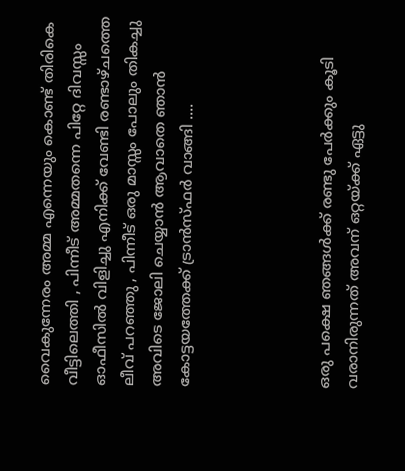വൈകുന്നേരം അമ്മ എന്നെയും കൊണ്ട് തിരികെ വീട്ടിലെത്തി , പിന്നീട് അമ്മതന്നെ പിറ്റേ ദിവസ്സം ഓഫീസില്‍ വിളിച്ചു എനിക്ക് വേണ്ടി രണ്ടാഴ്ചത്തെ ലീവ് പറഞ്ഞു , പിന്നീട് ഒരു മാസ്സം പോലും തികച്ചു അവിടെ ജോലി ചെയ്യാന്‍ ആവാതെ ഞാന്‍ കോട്ടയത്തേക്ക് ട്രാന്‍സ്ഫര്‍ വാങ്ങി ....




ഒരു പക്ഷെ ഞങ്ങള്‍ക്ക് രണ്ടു പേര്‍ക്കും കൂടി വരാനിരുന്നത് അവന് ഒറ്റയ്ക്ക് ഏട്ടു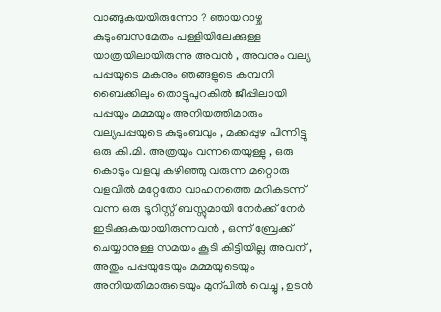വാങ്ങുകയയിരുന്നോ ? ഞായറാഴ്ച കുടുംബസമേതം പള്ളിയിലേക്കുള്ള യാത്രയിലായിരുന്നു അവന്‍ , അവനും വല്യ പപ്പയുടെ മകനും ഞങ്ങളുടെ കമ്പനി ബൈക്കിലും തൊട്ടുപുറകില്‍ ജീപ്പിലായി പപ്പയും മമ്മയും അനിയത്തിമാരും വല്യപപ്പയുടെ കുടുംബവും , മക്കപ്പുഴ പിന്നിട്ടു ഒരു കി.മി. അത്രയും വന്നതെയുള്ളു , ഒരു കൊടും വളവു കഴിഞ്ഞു വരുന്ന മറ്റൊരു വളവില്‍ മറ്റേതോ വാഹനത്തെ മറികടന്ന് വന്ന ഒരു ടൂറിസ്റ്റ് ബസ്സുമായി നേര്‍ക്ക്‌ നേര്‍ ഇടിക്കുകയായിരുന്നവന്‍ , ഒന്ന് ബ്രേക്ക് ചെയ്യാനുള്ള സമയം കൂടി കിട്ടിയില്ല അവന് , അതും പപ്പയുടേയും മമ്മയുടെയും അനിയതിമാരുടെയും മുന്പില്‍ വെച്ചു , ഉടന്‍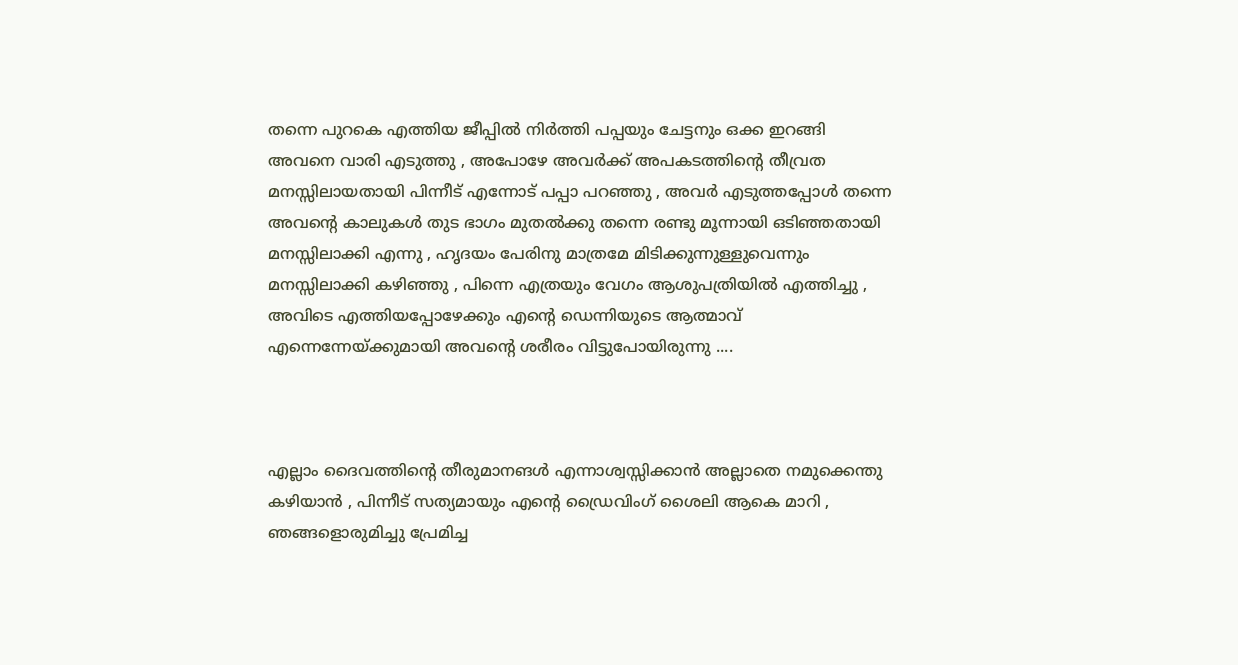തന്നെ പുറകെ എത്തിയ ജീപ്പില്‍ നിര്‍ത്തി പപ്പയും ചേട്ടനും ഒക്ക ഇറങ്ങി അവനെ വാരി എടുത്തു , അപോഴേ അവര്‍ക്ക് അപകടത്തിന്റെ തീവ്രത മനസ്സിലായതായി പിന്നീട് എന്നോട് പപ്പാ പറഞ്ഞു , അവര്‍ എടുത്തപ്പോള്‍ തന്നെ അവന്‍റെ കാലുകള്‍ തുട ഭാഗം മുതല്‍ക്കു തന്നെ രണ്ടു മൂന്നായി ഒടിഞ്ഞതായി മനസ്സിലാക്കി എന്നു , ഹൃദയം പേരിനു മാത്രമേ മിടിക്കുന്നുള്ളുവെന്നും മനസ്സിലാക്കി കഴിഞ്ഞു , പിന്നെ എത്രയും വേഗം ആശുപത്രിയില്‍ എത്തിച്ചു , അവിടെ എത്തിയപ്പോഴേക്കും എന്‍റെ ഡെന്നിയുടെ ആത്മാവ് എന്നെന്നേയ്ക്കുമായി അവന്‍റെ ശരീരം വിട്ടുപോയിരുന്നു ....



എല്ലാം ദൈവത്തിന്റെ തീരുമാനങള്‍ എന്നാശ്വസ്സിക്കാന്‍ അല്ലാതെ നമുക്കെന്തു കഴിയാന്‍ , പിന്നീട് സത്യമായും എന്‍റെ ഡ്രൈവിംഗ് ശൈലി ആകെ മാറി , ഞങ്ങളൊരുമിച്ചു പ്രേമിച്ച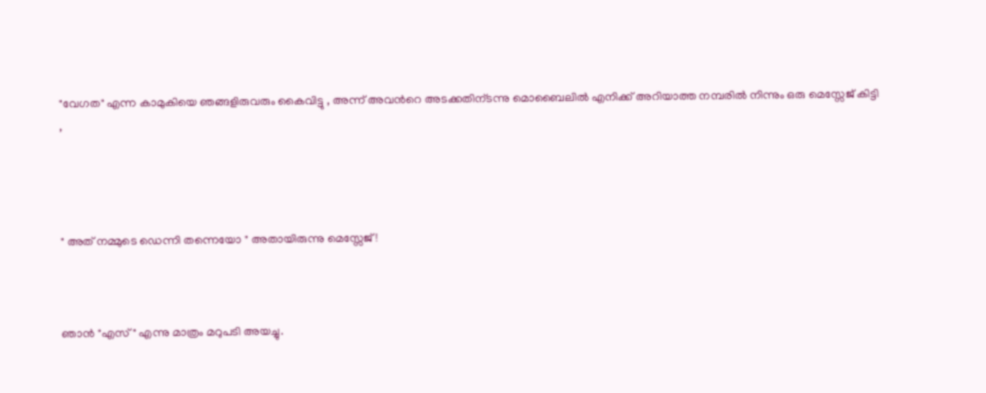"വേഗത" എന്ന കാമുകിയെ ഞങ്ങളിരുവരും കൈവിട്ടു , അന്ന് അവന്‍റെ അടക്കതിന്ടന്നു മൊബൈലില്‍ എനിക്ക് അറിയാത്ത നമ്പരില്‍ നിന്നും ഒരു മെസ്സേജ് കിട്ടി ,




" അത് നമ്മുടെ ഡെന്നി തന്നെയോ " അതായിരുന്നു മെസ്സേജ് !



ഞാന്‍ "എസ്" എന്നു മാത്രം മറുപടി അയച്ചു.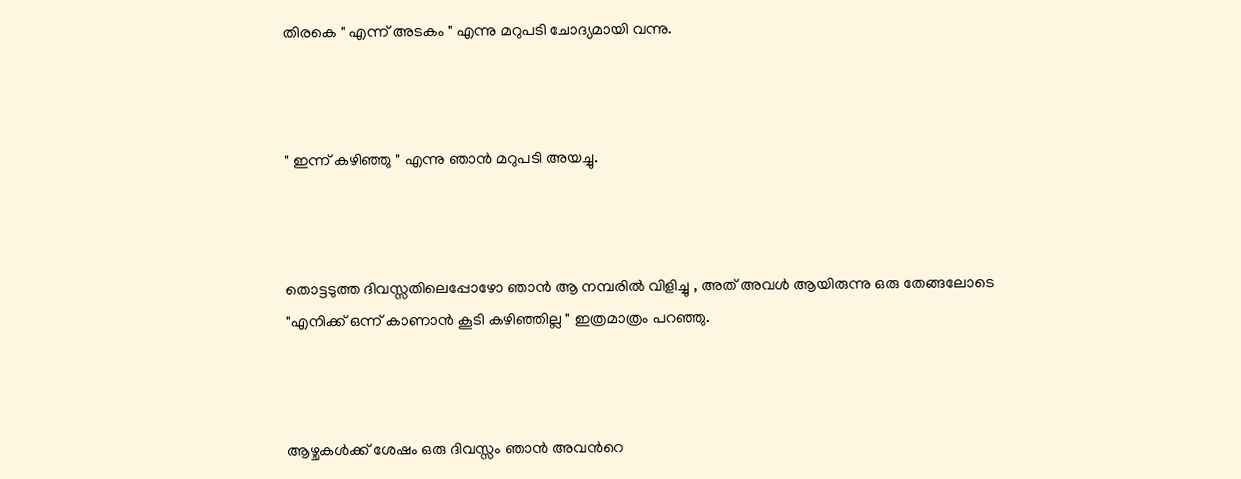തിരകെ " എന്ന് അടകം " എന്നു മറുപടി ചോദ്യമായി വന്നു.



" ഇന്ന് കഴിഞ്ഞു " എന്നു ഞാന്‍ മറുപടി അയച്ചു.



തൊട്ടടുത്ത ദിവസ്സതിലെപ്പോഴോ ഞാന്‍ ആ നമ്പരില്‍ വിളിച്ചു , അത് അവള്‍ ആയിരുന്നു ഒരു തേങ്ങലോടെ "എനിക്ക് ഒന്ന് കാണാന്‍ കൂടി കഴിഞ്ഞില്ല " ഇത്രമാത്രം പറഞ്ഞു.



ആഴ്ചകള്‍ക്ക് ശേഷം ഒരു ദിവസ്സം ഞാന്‍ അവന്‍റെ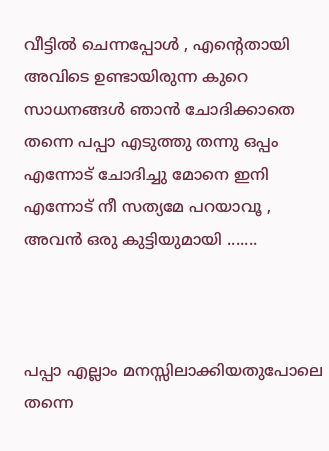വീട്ടില്‍ ചെന്നപ്പോള്‍ , എന്റെതായി അവിടെ ഉണ്ടായിരുന്ന കുറെ സാധനങ്ങള്‍ ഞാന്‍ ചോദിക്കാതെ തന്നെ പപ്പാ എടുത്തു തന്നു ഒപ്പം എന്നോട് ചോദിച്ചു മോനെ ഇനി എന്നോട് നീ സത്യമേ പറയാവൂ , അവന്‍ ഒരു കുട്ടിയുമായി .......



പപ്പാ എല്ലാം മനസ്സിലാക്കിയതുപോലെ തന്നെ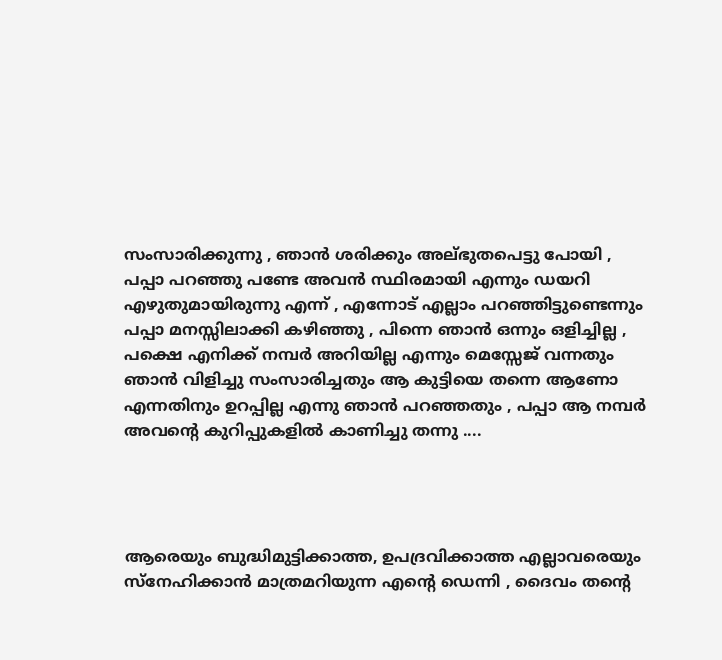സംസാരിക്കുന്നു , ഞാന്‍ ശരിക്കും അല്ഭുതപെട്ടു പോയി , പപ്പാ പറഞ്ഞു പണ്ടേ അവന്‍ സ്ഥിരമായി എന്നും ഡയറി എഴുതുമായിരുന്നു എന്ന് , എന്നോട് എല്ലാം പറഞ്ഞിട്ടുണ്ടെന്നും പപ്പാ മനസ്സിലാക്കി കഴിഞ്ഞു , പിന്നെ ഞാന്‍ ഒന്നും ഒളിച്ചില്ല , പക്ഷെ എനിക്ക് നമ്പര്‍ അറിയില്ല എന്നും മെസ്സേജ് വന്നതും ഞാന്‍ വിളിച്ചു സംസാരിച്ചതും ആ കുട്ടിയെ തന്നെ ആണോ എന്നതിനും ഉറപ്പില്ല എന്നു ഞാന്‍ പറഞ്ഞതും , പപ്പാ ആ നമ്പര്‍ അവന്‍റെ കുറിപ്പുകളില്‍ കാണിച്ചു തന്നു ....




ആരെയും ബുദ്ധിമുട്ടിക്കാത്ത, ഉപദ്രവിക്കാത്ത എല്ലാവരെയും സ്നേഹിക്കാന്‍ മാത്രമറിയുന്ന എന്‍റെ ഡെന്നി , ദൈവം തന്‍റെ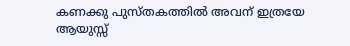കണക്കു പുസ്തകത്തില്‍ അവന് ഇത്രയേ ആയുസ്സ്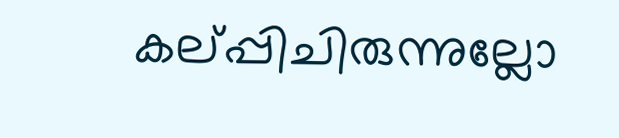കല്പ്പിചിരുന്നുല്ലോ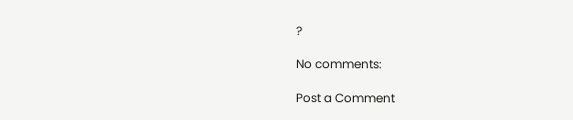?

No comments:

Post a Comment